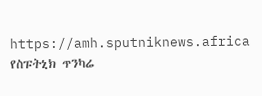https://amh.sputniknews.africa
የስፑትኒክ ጥንካሬ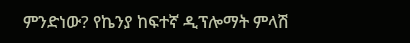ምንድነው? የኬንያ ከፍተኛ ዲፕሎማት ምላሽ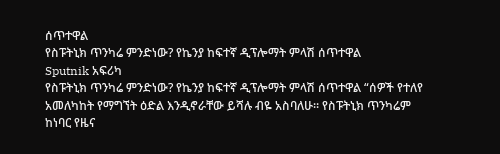ሰጥተዋል
የስፑትኒክ ጥንካሬ ምንድነው? የኬንያ ከፍተኛ ዲፕሎማት ምላሽ ሰጥተዋል
Sputnik አፍሪካ
የስፑትኒክ ጥንካሬ ምንድነው? የኬንያ ከፍተኛ ዲፕሎማት ምላሽ ሰጥተዋል “ሰዎች የተለየ አመለካከት የማግኘት ዕድል እንዲኖራቸው ይሻሉ ብዬ አስባለሁ። የስፑትኒክ ጥንካሬም ከነባር የዜና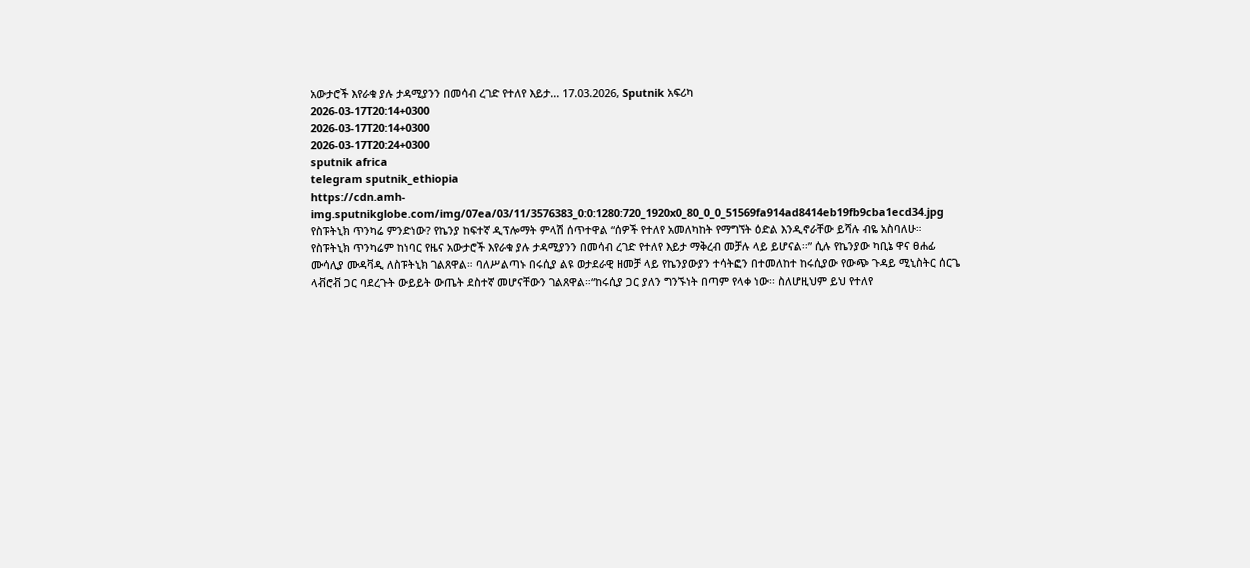አውታሮች እየራቁ ያሉ ታዳሚያንን በመሳብ ረገድ የተለየ እይታ... 17.03.2026, Sputnik አፍሪካ
2026-03-17T20:14+0300
2026-03-17T20:14+0300
2026-03-17T20:24+0300
sputnik africa
telegram sputnik_ethiopia
https://cdn.amh-img.sputnikglobe.com/img/07ea/03/11/3576383_0:0:1280:720_1920x0_80_0_0_51569fa914ad8414eb19fb9cba1ecd34.jpg
የስፑትኒክ ጥንካሬ ምንድነው? የኬንያ ከፍተኛ ዲፕሎማት ምላሽ ሰጥተዋል “ሰዎች የተለየ አመለካከት የማግኘት ዕድል እንዲኖራቸው ይሻሉ ብዬ አስባለሁ። የስፑትኒክ ጥንካሬም ከነባር የዜና አውታሮች እየራቁ ያሉ ታዳሚያንን በመሳብ ረገድ የተለየ እይታ ማቅረብ መቻሉ ላይ ይሆናል፡፡” ሲሉ የኬንያው ካቢኔ ዋና ፀሐፊ ሙሳሊያ ሙዳቫዲ ለስፑትኒክ ገልጸዋል። ባለሥልጣኑ በሩሲያ ልዩ ወታደራዊ ዘመቻ ላይ የኬንያውያን ተሳትፎን በተመለከተ ከሩሲያው የውጭ ጉዳይ ሚኒስትር ሰርጌ ላቭሮቭ ጋር ባደረጉት ውይይት ውጤት ደስተኛ መሆናቸውን ገልጸዋል።“ከሩሲያ ጋር ያለን ግንኙነት በጣም የላቀ ነው፡፡ ስለሆዚህም ይህ የተለየ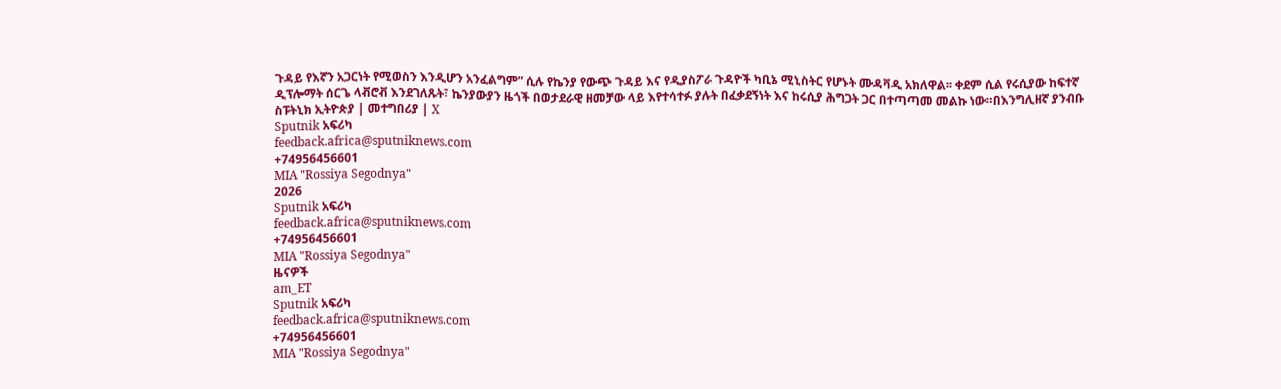ጉዳይ የእኛን አጋርነት የሚወስን እንዲሆን አንፈልግም” ሲሉ የኬንያ የውጭ ጉዳይ እና የዲያስፖራ ጉዳዮች ካቢኔ ሚኒስትር የሆኑት ሙዳቫዲ አክለዋል፡፡ ቀደም ሲል የሩሲያው ከፍተኛ ዲፕሎማት ሰርጌ ላቭሮቭ እንደገለጹት፣ ኬንያውያን ዜጎች በወታደራዊ ዘመቻው ላይ እየተሳተፉ ያሉት በፈቃደኝነት እና ከሩሲያ ሕግጋት ጋር በተጣጣመ መልኩ ነው።በእንግሊዘኛ ያንብቡ ስፑትኒክ ኢትዮጵያ | መተግበሪያ | X
Sputnik አፍሪካ
feedback.africa@sputniknews.com
+74956456601
MIA "Rossiya Segodnya"
2026
Sputnik አፍሪካ
feedback.africa@sputniknews.com
+74956456601
MIA "Rossiya Segodnya"
ዜናዎች
am_ET
Sputnik አፍሪካ
feedback.africa@sputniknews.com
+74956456601
MIA "Rossiya Segodnya"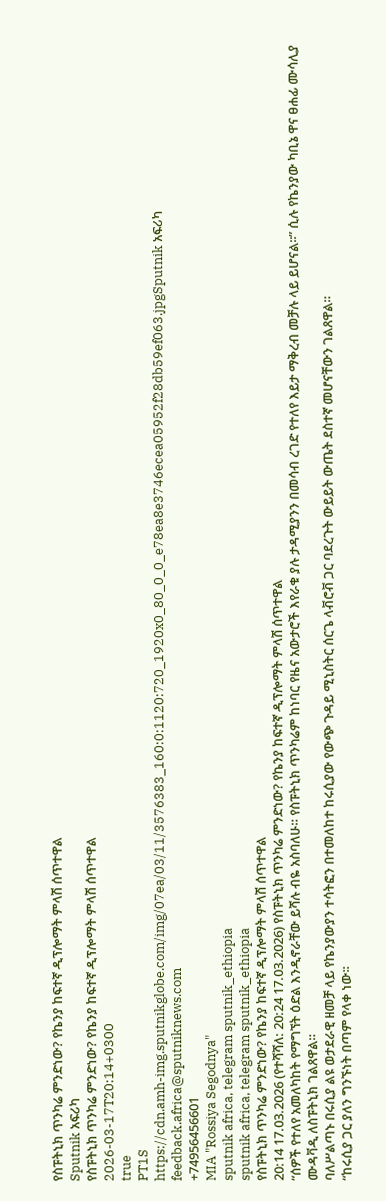የስፑትኒክ ጥንካሬ ምንድነው? የኬንያ ከፍተኛ ዲፕሎማት ምላሽ ሰጥተዋል
Sputnik አፍሪካ
የስፑትኒክ ጥንካሬ ምንድነው? የኬንያ ከፍተኛ ዲፕሎማት ምላሽ ሰጥተዋል
2026-03-17T20:14+0300
true
PT1S
https://cdn.amh-img.sputnikglobe.com/img/07ea/03/11/3576383_160:0:1120:720_1920x0_80_0_0_e78ea8e3746ecea05952f28db59ef063.jpgSputnik አፍሪካ
feedback.africa@sputniknews.com
+74956456601
MIA "Rossiya Segodnya"
sputnik africa, telegram sputnik_ethiopia
sputnik africa, telegram sputnik_ethiopia
የስፑትኒክ ጥንካሬ ምንድነው? የኬንያ ከፍተኛ ዲፕሎማት ምላሽ ሰጥተዋል
20:14 17.03.2026 (የተሻሻለ: 20:24 17.03.2026) የስፑትኒክ ጥንካሬ ምንድነው? የኬንያ ከፍተኛ ዲፕሎማት ምላሽ ሰጥተዋል
“ሰዎች የተለየ አመለካከት የማግኘት ዕድል እንዲኖራቸው ይሻሉ ብዬ አስባለሁ። የስፑትኒክ ጥንካሬም ከነባር የዜና አውታሮች እየራቁ ያሉ ታዳሚያንን በመሳብ ረገድ የተለየ እይታ ማቅረብ መቻሉ ላይ ይሆናል፡፡” ሲሉ የኬንያው ካቢኔ ዋና ፀሐፊ ሙሳሊያ ሙዳቫዲ ለስፑትኒክ ገልጸዋል።
ባለሥልጣኑ በሩሲያ ልዩ ወታደራዊ ዘመቻ ላይ የኬንያውያን ተሳትፎን በተመለከተ ከሩሲያው የውጭ ጉዳይ ሚኒስትር ሰርጌ ላቭሮቭ ጋር ባደረጉት ውይይት ውጤት ደስተኛ መሆናቸውን ገልጸዋል።
“ከሩሲያ ጋር ያለን ግንኙነት በጣም የላቀ ነው፡፡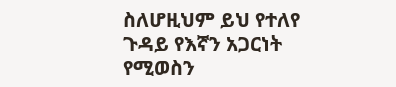ስለሆዚህም ይህ የተለየ ጉዳይ የእኛን አጋርነት የሚወስን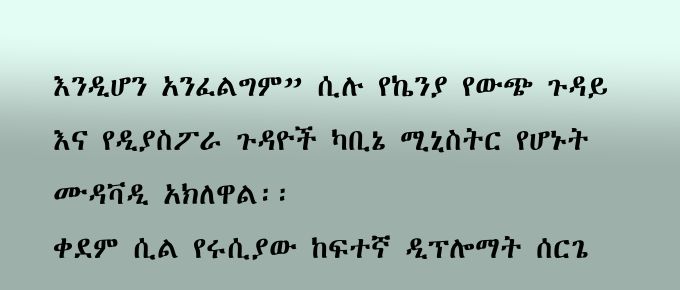እንዲሆን አንፈልግም” ሲሉ የኬንያ የውጭ ጉዳይ እና የዲያስፖራ ጉዳዮች ካቢኔ ሚኒስትር የሆኑት ሙዳቫዲ አክለዋል፡፡
ቀደም ሲል የሩሲያው ከፍተኛ ዲፕሎማት ሰርጌ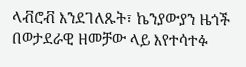ላቭሮቭ እንደገለጹት፣ ኬንያውያን ዜጎች በወታደራዊ ዘመቻው ላይ እየተሳተፉ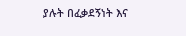ያሉት በፈቃደኝነት እና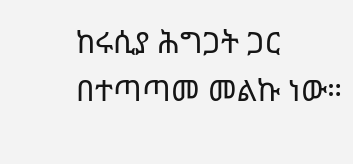ከሩሲያ ሕግጋት ጋር በተጣጣመ መልኩ ነው።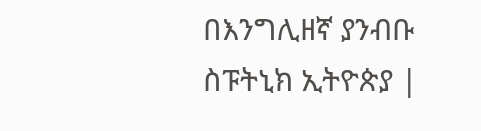በእንግሊዘኛ ያንብቡ
ስፑትኒክ ኢትዮጵያ |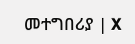መተግበሪያ | X